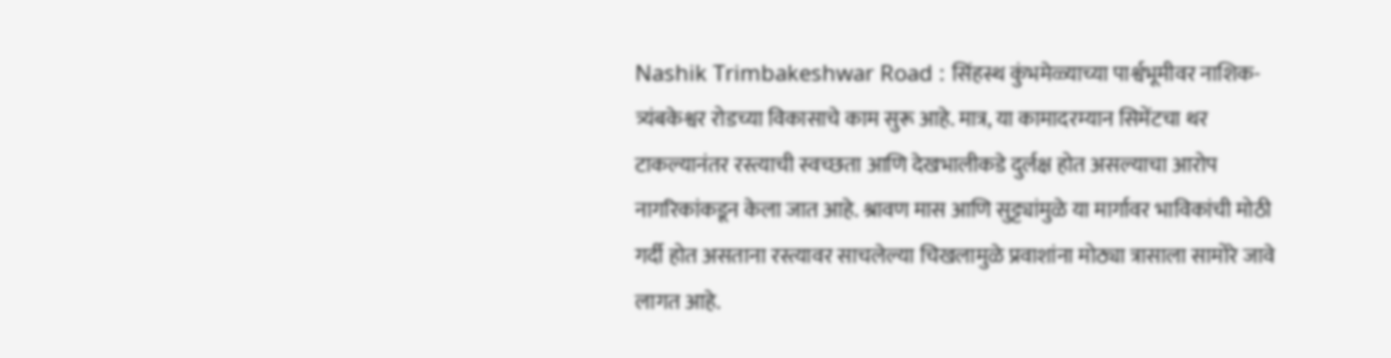Nashik Trimbakeshwar Road : सिंहस्थ कुंभमेळ्याच्या पार्श्वभूमीवर नाशिक-त्र्यंबकेश्वर रोडच्या विकासाचे काम सुरू आहे. मात्र, या कामादरम्यान सिमेंटचा थर टाकल्यानंतर रस्त्याची स्वच्छता आणि देखभालीकडे दुर्लक्ष होत असल्याचा आरोप नागरिकांकडून केला जात आहे. श्रावण मास आणि सुट्ट्यांमुळे या मार्गावर भाविकांची मोठी गर्दी होत असताना रस्त्यावर साचलेल्या चिखलामुळे प्रवाशांना मोठ्या त्रासाला सामोरे जावे लागत आहे.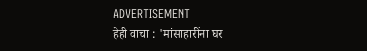ADVERTISEMENT
हेही वाचा : 'मांसाहारींना घर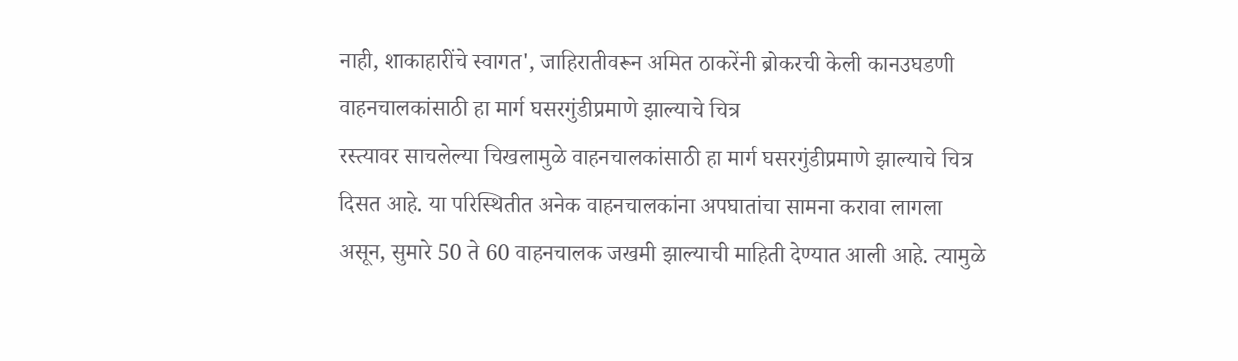नाही, शाकाहारींचे स्वागत', जाहिरातीवरून अमित ठाकरेंनी ब्रोकरची केली कानउघडणी
वाहनचालकांसाठी हा मार्ग घसरगुंडीप्रमाणे झाल्याचे चित्र
रस्त्यावर साचलेल्या चिखलामुळे वाहनचालकांसाठी हा मार्ग घसरगुंडीप्रमाणे झाल्याचे चित्र दिसत आहे. या परिस्थितीत अनेक वाहनचालकांना अपघातांचा सामना करावा लागला असून, सुमारे 50 ते 60 वाहनचालक जखमी झाल्याची माहिती देण्यात आली आहे. त्यामुळे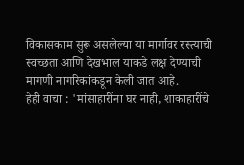विकासकाम सुरू असलेल्या या मार्गावर रस्त्याची स्वच्छता आणि देखभाल याकडे लक्ष देण्याची मागणी नागरिकांकडून केली जात आहे.
हेही वाचा : 'मांसाहारींना घर नाही, शाकाहारींचे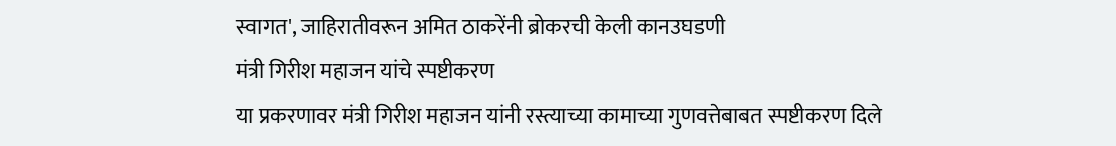स्वागत', जाहिरातीवरून अमित ठाकरेंनी ब्रोकरची केली कानउघडणी
मंत्री गिरीश महाजन यांचे स्पष्टीकरण
या प्रकरणावर मंत्री गिरीश महाजन यांनी रस्त्याच्या कामाच्या गुणवत्तेबाबत स्पष्टीकरण दिले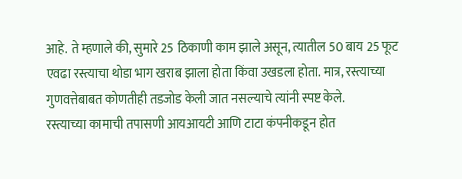आहे. ते म्हणाले की, सुमारे 25 ठिकाणी काम झाले असून, त्यातील 50 बाय 25 फूट एवढा रस्त्याचा थोडा भाग खराब झाला होता किंवा उखडला होता. मात्र, रस्त्याच्या गुणवत्तेबाबत कोणतीही तडजोड केली जात नसल्याचे त्यांनी स्पष्ट केले.
रस्त्याच्या कामाची तपासणी आयआयटी आणि टाटा कंपनीकडून होत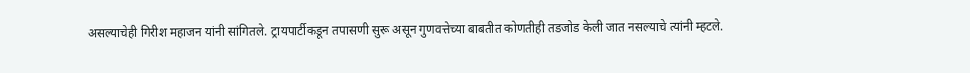असल्याचेही गिरीश महाजन यांनी सांगितले. ट्रायपार्टीकडून तपासणी सुरू असून गुणवत्तेच्या बाबतीत कोणतीही तडजोड केली जात नसल्याचे त्यांनी म्हटले.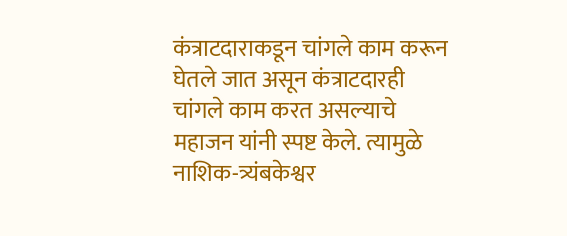कंत्राटदाराकडून चांगले काम करून घेतले जात असून कंत्राटदारही चांगले काम करत असल्याचे महाजन यांनी स्पष्ट केले. त्यामुळे नाशिक-त्र्यंबकेश्वर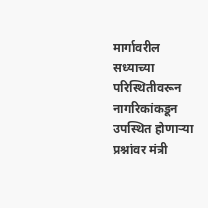मार्गावरील सध्याच्या परिस्थितीवरून नागरिकांकडून उपस्थित होणाऱ्या प्रश्नांवर मंत्री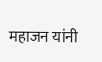महाजन यांनी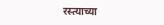रस्त्याच्या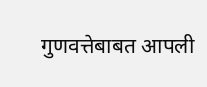गुणवत्तेबाबत आपली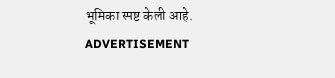भूमिका स्पष्ट केली आहे.
ADVERTISEMENT